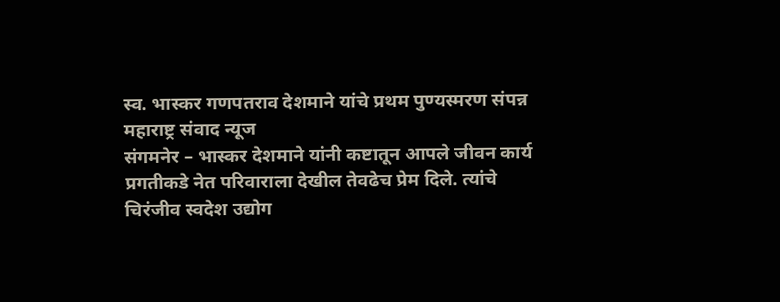स्व. भास्कर गणपतराव देशमाने यांचे प्रथम पुण्यस्मरण संपन्न
महाराष्ट्र संवाद न्यूज
संगमनेर – भास्कर देशमाने यांनी कष्टातून आपले जीवन कार्य प्रगतीकडे नेत परिवाराला देखील तेवढेच प्रेम दिले. त्यांचे चिरंजीव स्वदेश उद्योग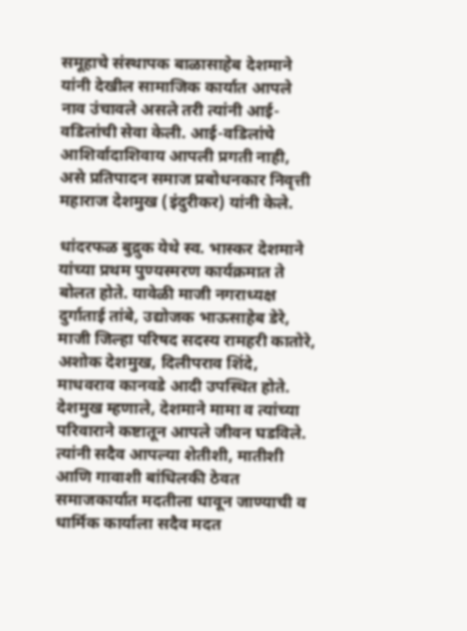समूहाचे संस्थापक बाळासाहेब देशमाने यांनी देखील सामाजिक कार्यात आपले नाव उंचावले असले तरी त्यांनी आई-वडिलांची सेवा केली. आई-वडिलांचे आशिर्वादाशिवाय आपली प्रगती नाही, असे प्रतिपादन समाज प्रबोधनकार निवृत्ती महाराज देशमुख (इंदुरीकर) यांनी केले.

धांदरफळ बुद्रुक येथे स्व. भास्कर देशमाने यांच्या प्रथम पुण्यस्मरण कार्यक्रमात ते बोलत होते. यावेळी माजी नगराध्यक्ष दुर्गाताई तांबे, उद्योजक भाऊसाहेब डेरे, माजी जिल्हा परिषद सदस्य रामहरी कातोरे, अशोक देशमुख, दिलीपराव शिंदे, माधवराव कानवडे आदी उपस्थित होते.
देशमुख म्हणाले, देशमाने मामा व त्यांच्या परिवाराने कष्टातून आपले जीवन घडविले. त्यांनी सदैव आपल्या शेतीशी, मातीशी आणि गावाशी बांधिलकी ठेवत समाजकार्यात मदतीला धावून जाण्याची व धार्मिक कार्याला सदैव मदत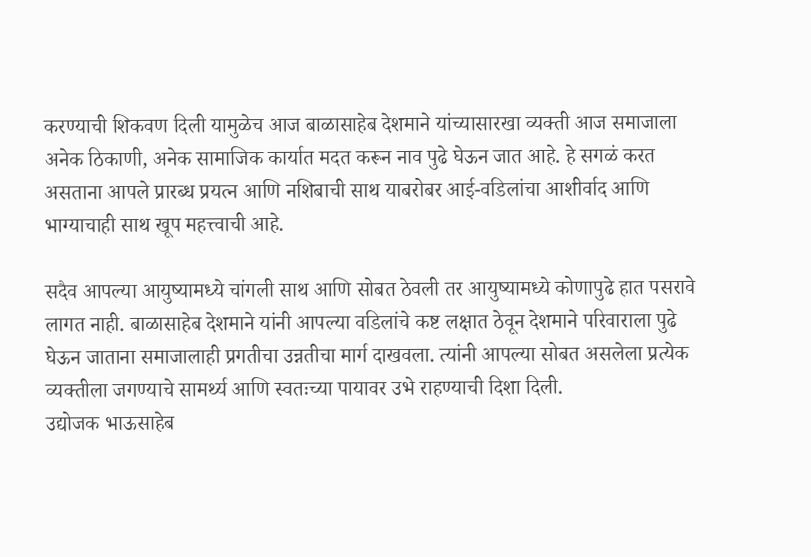करण्याची शिकवण दिली यामुळेच आज बाळासाहेब देशमाने यांच्यासारखा व्यक्ती आज समाजाला अनेक ठिकाणी, अनेक सामाजिक कार्यात मदत करून नाव पुढे घेऊन जात आहे. हे सगळं करत असताना आपले प्रारब्ध प्रयत्न आणि नशिबाची साथ याबरोबर आई-वडिलांचा आशीर्वाद आणि भाग्याचाही साथ खूप महत्त्वाची आहे.

सदैव आपल्या आयुष्यामध्ये चांगली साथ आणि सोबत ठेवली तर आयुष्यामध्ये कोणापुढे हात पसरावे लागत नाही. बाळासाहेब देशमाने यांनी आपल्या वडिलांचे कष्ट लक्षात ठेवून देशमाने परिवाराला पुढे घेऊन जाताना समाजालाही प्रगतीचा उन्नतीचा मार्ग दाखवला. त्यांनी आपल्या सोबत असलेला प्रत्येक व्यक्तीला जगण्याचे सामर्थ्य आणि स्वतःच्या पायावर उभे राहण्याची दिशा दिली.
उद्योजक भाऊसाहेब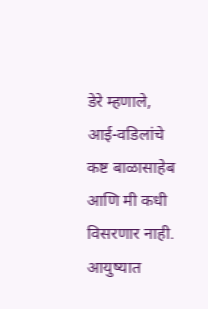डेरे म्हणाले, आई-वडिलांचे कष्ट बाळासाहेब आणि मी कधी विसरणार नाही. आयुष्यात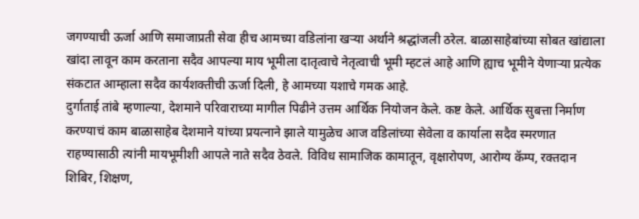जगण्याची ऊर्जा आणि समाजाप्रती सेवा हीच आमच्या वडिलांना खऱ्या अर्थाने श्रद्धांजली ठरेल. बाळासाहेबांच्या सोबत खांद्याला खांदा लावून काम करताना सदैव आपल्या माय भूमीला दातृत्वाचे नेतृत्वाची भूमी म्हटलं आहे आणि ह्याच भूमीने येणाऱ्या प्रत्येक संकटात आम्हाला सदैव कार्यशक्तीची ऊर्जा दिली, हे आमच्या यशाचे गमक आहे.
दुर्गाताई तांबे म्हणाल्या, देशमाने परिवाराच्या मागील पिढीने उत्तम आर्थिक नियोजन केले. कष्ट केले. आर्थिक सुबत्ता निर्माण करण्याचं काम बाळासाहेब देशमाने यांच्या प्रयत्नाने झाले यामुळेच आज वडिलांच्या सेवेला व कार्याला सदैव स्मरणात राहण्यासाठी त्यांनी मायभूमीशी आपले नाते सदैव ठेवले. विविध सामाजिक कामातून, वृक्षारोपण, आरोग्य कॅम्प, रक्तदान शिबिर, शिक्षण,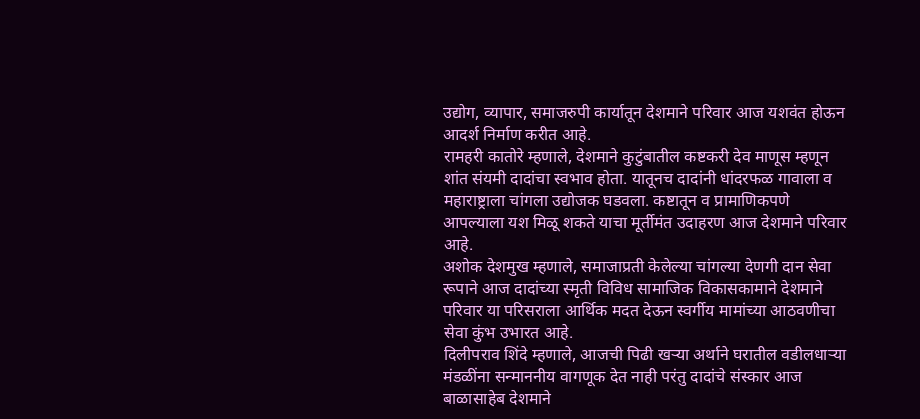उद्योग, व्यापार, समाजरुपी कार्यातून देशमाने परिवार आज यशवंत होऊन आदर्श निर्माण करीत आहे.
रामहरी कातोरे म्हणाले, देशमाने कुटुंबातील कष्टकरी देव माणूस म्हणून शांत संयमी दादांचा स्वभाव होता. यातूनच दादांनी धांदरफळ गावाला व महाराष्ट्राला चांगला उद्योजक घडवला. कष्टातून व प्रामाणिकपणे आपल्याला यश मिळू शकते याचा मूर्तीमंत उदाहरण आज देशमाने परिवार आहे.
अशोक देशमुख म्हणाले, समाजाप्रती केलेल्या चांगल्या देणगी दान सेवा रूपाने आज दादांच्या स्मृती विविध सामाजिक विकासकामाने देशमाने परिवार या परिसराला आर्थिक मदत देऊन स्वर्गीय मामांच्या आठवणीचा सेवा कुंभ उभारत आहे.
दिलीपराव शिंदे म्हणाले, आजची पिढी खऱ्या अर्थाने घरातील वडीलधाऱ्या मंडळींना सन्माननीय वागणूक देत नाही परंतु दादांचे संस्कार आज बाळासाहेब देशमाने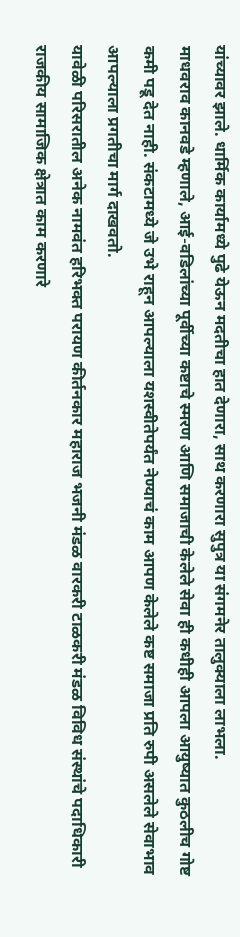यांच्यावर झाले. धार्मिक कार्यामध्ये पुढे येऊन मदतीचा हात देणारा, साथ करणारा सुपुत्र या संगमनेर तालुक्याला लाभला.
माधवराव कानवडे म्हणाले, आई-वडिलांच्या पूर्वीच्या कष्टाचे स्मरण आणि समाजाची केलेले सेवा ही कधीही आपला आयुष्यात कुठलीच गोष्ट कमी पडू देत नाही. संकटामध्ये जे उभे राहून आपल्याला यशस्वीतेपर्यंत नेण्याचं काम आपण केलेले कष्ट समाजा प्रति रुपी असलेले सेवाभाव आपल्याला प्रगतीचा मार्ग दाखवतो.
यावेळी परिसरातील अनेक नामवंत हरिभक्त परायण कीर्तनकार महाराज भजनी मंडळ वारकरी टाळकरी मंडळ विविध संस्थांचे पदाधिकारी राजकीय सामाजिक क्षेत्रात काम करणारे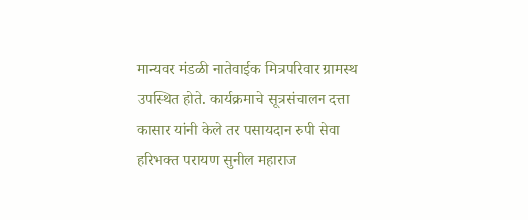मान्यवर मंडळी नातेवाईक मित्रपरिवार ग्रामस्थ उपस्थित होते. कार्यक्रमाचे सूत्रसंचालन दत्ता कासार यांनी केले तर पसायदान रुपी सेवा हरिभक्त परायण सुनील महाराज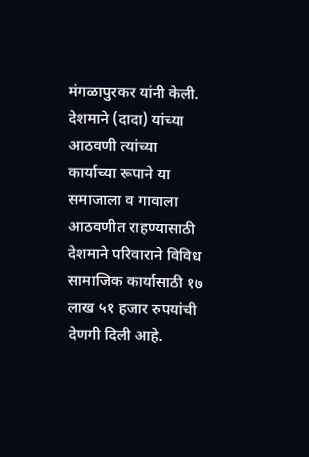मंगळापुरकर यांनी केली.
देशमाने (दादा) यांच्या आठवणी त्यांच्या कार्याच्या रूपाने या समाजाला व गावाला आठवणीत राहण्यासाठी देशमाने परिवाराने विविध सामाजिक कार्यासाठी १७ लाख ५१ हजार रुपयांची देणगी दिली आहे.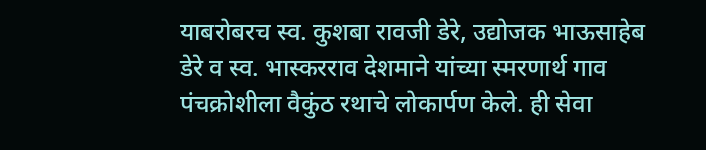याबरोबरच स्व. कुशबा रावजी डेरे, उद्योजक भाऊसाहेब डेरे व स्व. भास्करराव देशमाने यांच्या स्मरणार्थ गाव पंचक्रोशीला वैकुंठ रथाचे लोकार्पण केले. ही सेवा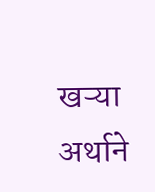खऱ्या अर्थाने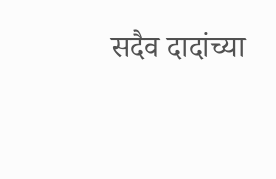सदैव दादांच्या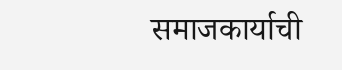समाजकार्याची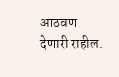आठवण देणारी राहील.